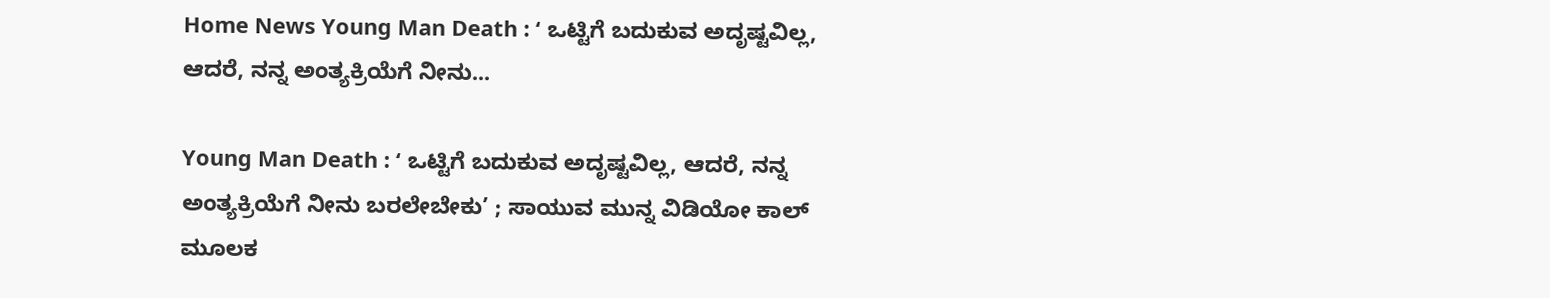Home News Young Man Death : ‘ ಒಟ್ಟಿಗೆ ಬದುಕುವ ಅದೃಷ್ಟವಿಲ್ಲ, ಆದರೆ, ನನ್ನ ಅಂತ್ಯಕ್ರಿಯೆಗೆ ನೀನು...

Young Man Death : ‘ ಒಟ್ಟಿಗೆ ಬದುಕುವ ಅದೃಷ್ಟವಿಲ್ಲ, ಆದರೆ, ನನ್ನ ಅಂತ್ಯಕ್ರಿಯೆಗೆ ನೀನು ಬರಲೇಬೇಕು’ ; ಸಾಯುವ ಮುನ್ನ ವಿಡಿಯೋ ಕಾಲ್ ಮೂಲಕ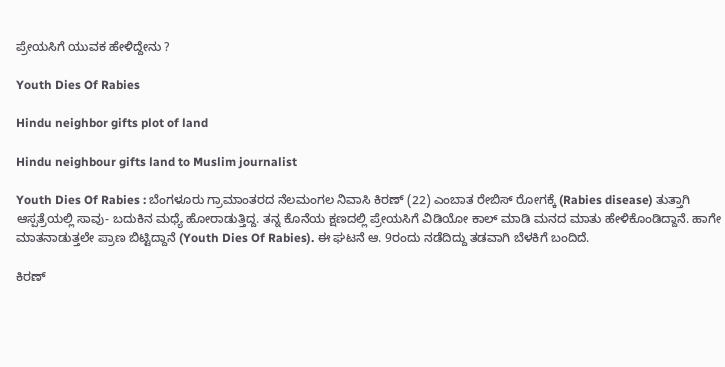ಪ್ರೇಯಸಿಗೆ ಯುವಕ ಹೇಳಿದ್ದೇನು ?

Youth Dies Of Rabies

Hindu neighbor gifts plot of land

Hindu neighbour gifts land to Muslim journalist

Youth Dies Of Rabies : ಬೆಂಗಳೂರು ಗ್ರಾಮಾಂತರದ ನೆಲಮಂಗಲ ನಿವಾಸಿ ಕಿರಣ್ (22) ಎಂಬಾತ ರೇಬಿಸ್ ರೋಗಕ್ಕೆ (Rabies disease) ತುತ್ತಾಗಿ ಆಸ್ಪತ್ರೆಯಲ್ಲಿ ಸಾವು- ಬದುಕಿನ ಮಧ್ಯೆ ಹೋರಾಡುತ್ತಿದ್ದ. ತನ್ನ ಕೊನೆಯ ಕ್ಷಣದಲ್ಲಿ ಪ್ರೇಯಸಿಗೆ ವಿಡಿಯೋ ಕಾಲ್ ಮಾಡಿ ಮನದ ಮಾತು ಹೇಳಿಕೊಂಡಿದ್ದಾನೆ. ಹಾಗೇ ಮಾತನಾಡುತ್ತಲೇ ಪ್ರಾಣ ಬಿಟ್ಟಿದ್ದಾನೆ (Youth Dies Of Rabies). ಈ ಘಟನೆ ಆ. 9ರಂದು ನಡೆದಿದ್ದು ತಡವಾಗಿ ಬೆಳಕಿಗೆ ಬಂದಿದೆ.

ಕಿರಣ್‌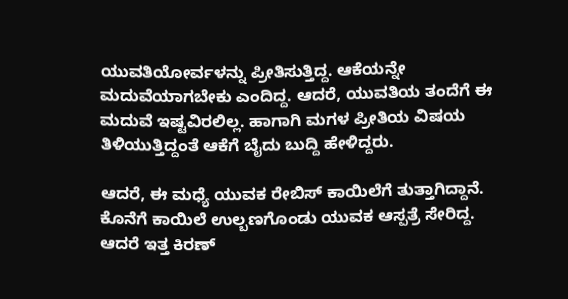ಯುವತಿಯೋರ್ವಳನ್ನು ಪ್ರೀತಿಸುತ್ತಿದ್ದ. ಆಕೆಯನ್ನೇ ಮದುವೆಯಾಗಬೇಕು ಎಂದಿದ್ದ. ಆದರೆ, ಯುವತಿಯ ತಂದೆಗೆ ಈ ಮದುವೆ ಇಷ್ಟವಿರಲಿಲ್ಲ. ಹಾಗಾಗಿ ಮಗಳ ಪ್ರೀತಿಯ ವಿಷಯ‌ ತಿಳಿಯುತ್ತಿದ್ದಂತೆ ಆಕೆಗೆ ಬೈದು ಬುದ್ದಿ ಹೇಳಿದ್ದರು.

ಆದರೆ, ಈ ಮಧ್ಯೆ ಯುವಕ ರೇಬಿಸ್ ಕಾಯಿಲೆಗೆ ತುತ್ತಾಗಿದ್ದಾನೆ.
ಕೊನೆಗೆ ಕಾಯಿಲೆ ಉಲ್ಬಣಗೊಂಡು ಯುವಕ ಆಸ್ಪತ್ರೆ ಸೇರಿದ್ದ. ಆದರೆ ಇತ್ತ ಕಿರಣ್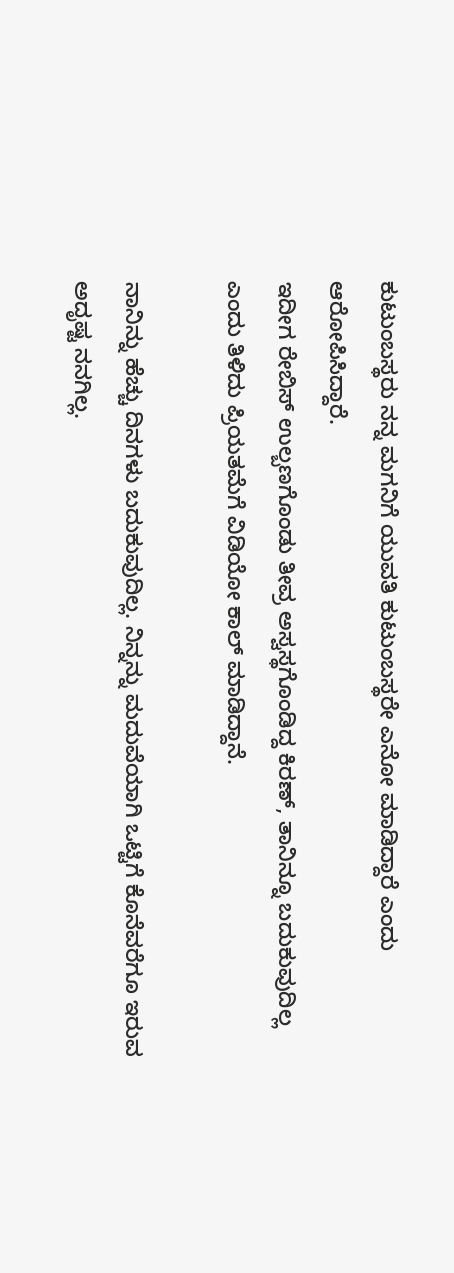ಕುಟುಂಬಸ್ಥರು ನನ್ನ ಮಗನಿಗೆ ಯುವತಿ ಕುಟುಂಬಸ್ಥರೇ ಎನೋ ಮಾಡಿದ್ದಾರೆ ಎಂದು ಆರೋಪಿಸಿದ್ದಾರೆ.
ಇದೀಗ ರೇಬಿಸ್ ಉಲ್ಬಣಗೊಂಡು ತೀವ್ರ ಅಸ್ವಸ್ಥಗೊಂಡಿದ್ದ ಕಿರಣ್, ತಾನಿನ್ನೂ ಬದುಕುವುದಿಲ್ಲ ಎಂದು ತಿಳಿದು ಪ್ರಿಯತಮೆಗೆ ವಿಡಿಯೋ ಕಾಲ್ ಮಾಡಿದ್ದಾನೆ.

ನಾನಿನ್ನು ಹೆಚ್ಚು ದಿನಗಳು ಬದುಕುವುದಿಲ್ಲ. ನಿನ್ನನ್ನು ಮದುವೆಯಾಗಿ ಒಟ್ಟಿಗೆ ಕೊನೆವರೆಗೂ ಇರುವ ಅದೃಷ್ಟ ನನಗಿಲ್ಲ.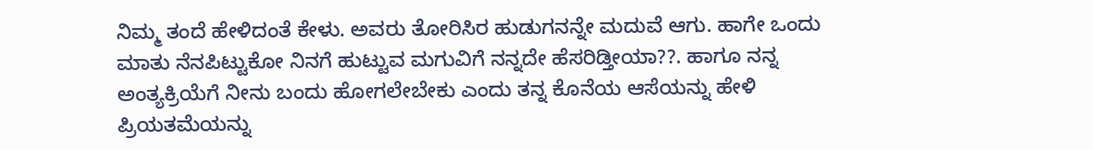ನಿಮ್ಮ ತಂದೆ ಹೇಳಿದಂತೆ ಕೇಳು. ಅವರು ತೋರಿಸಿರ ಹುಡುಗನನ್ನೇ ಮದುವೆ ಆಗು. ಹಾಗೇ ಒಂದು ಮಾತು ನೆನಪಿಟ್ಟುಕೋ ನಿನಗೆ ಹುಟ್ಟುವ ಮಗುವಿಗೆ ನನ್ನದೇ ಹೆಸರಿಡ್ತೀಯಾ??. ಹಾಗೂ ನನ್ನ ಅಂತ್ಯಕ್ರಿಯೆಗೆ ನೀನು ಬಂದು ಹೋಗಲೇಬೇಕು ಎಂದು ತನ್ನ ಕೊನೆಯ ಆಸೆಯನ್ನು ಹೇಳಿ ಪ್ರಿಯತಮೆಯನ್ನು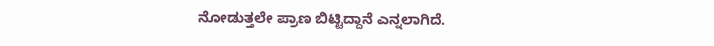ನೋಡುತ್ತಲೇ ಪ್ರಾಣ ಬಿಟ್ಟಿದ್ದಾನೆ ಎನ್ನಲಾಗಿದೆ.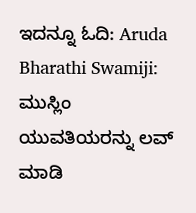ಇದನ್ನೂ ಓದಿ: Aruda Bharathi Swamiji: ಮುಸ್ಲಿಂ ಯುವತಿಯರನ್ನು ಲವ್ ಮಾಡಿ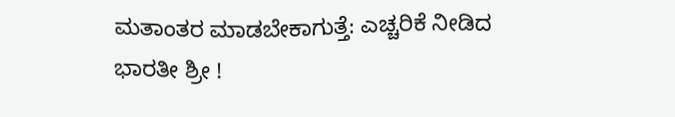ಮತಾಂತರ ಮಾಡಬೇಕಾಗುತ್ತೆ: ಎಚ್ಚರಿಕೆ ನೀಡಿದ ಭಾರತೀ ಶ್ರೀ !